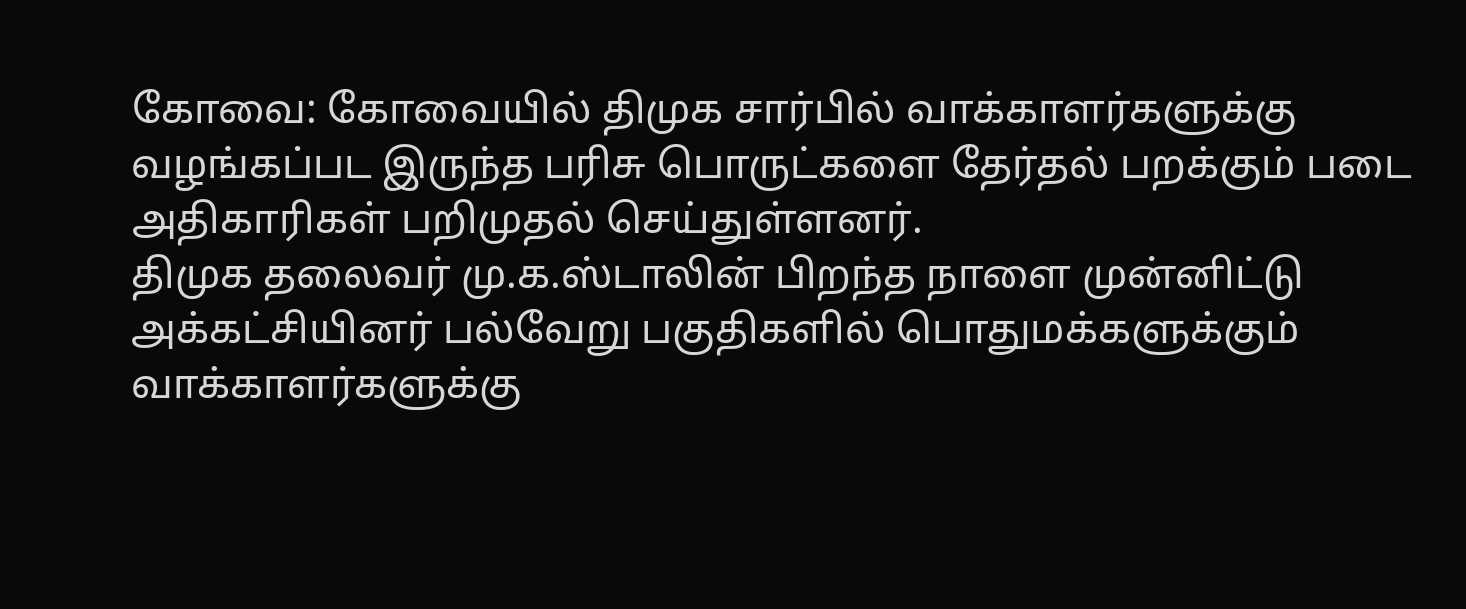கோவை: கோவையில் திமுக சார்பில் வாக்காளர்களுக்கு வழங்கப்பட இருந்த பரிசு பொருட்களை தேர்தல் பறக்கும் படை அதிகாரிகள் பறிமுதல் செய்துள்ளனர்.
திமுக தலைவர் மு.க.ஸ்டாலின் பிறந்த நாளை முன்னிட்டு அக்கட்சியினர் பல்வேறு பகுதிகளில் பொதுமக்களுக்கும் வாக்காளர்களுக்கு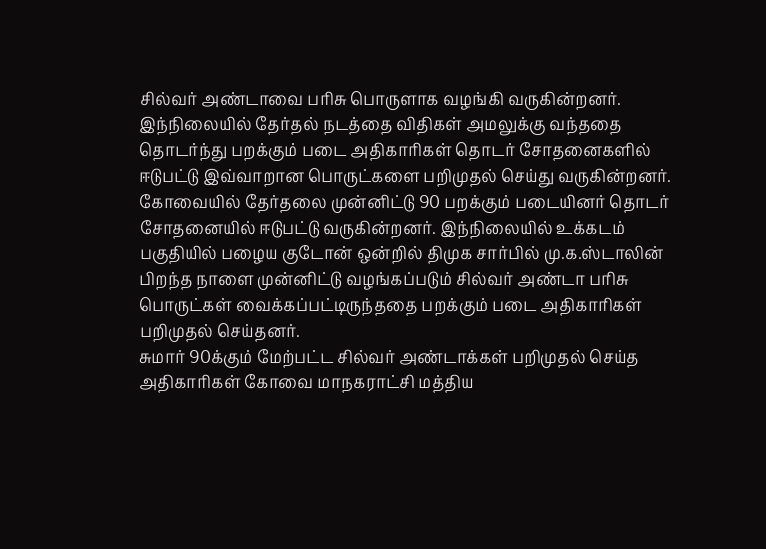சில்வர் அண்டாவை பரிசு பொருளாக வழங்கி வருகின்றனர்.
இந்நிலையில் தேர்தல் நடத்தை விதிகள் அமலுக்கு வந்ததை தொடர்ந்து பறக்கும் படை அதிகாரிகள் தொடர் சோதனைகளில் ஈடுபட்டு இவ்வாறான பொருட்களை பறிமுதல் செய்து வருகின்றனர்.
கோவையில் தேர்தலை முன்னிட்டு 90 பறக்கும் படையினர் தொடர் சோதனையில் ஈடுபட்டு வருகின்றனர். இந்நிலையில் உக்கடம் பகுதியில் பழைய குடோன் ஒன்றில் திமுக சார்பில் மு.க.ஸ்டாலின் பிறந்த நாளை முன்னிட்டு வழங்கப்படும் சில்வர் அண்டா பரிசு பொருட்கள் வைக்கப்பட்டிருந்ததை பறக்கும் படை அதிகாரிகள் பறிமுதல் செய்தனர்.
சுமார் 90க்கும் மேற்பட்ட சில்வர் அண்டாக்கள் பறிமுதல் செய்த அதிகாரிகள் கோவை மாநகராட்சி மத்திய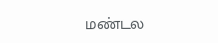மண்டல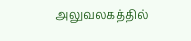அலுவலகத்தில்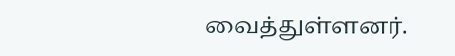வைத்துள்ளனர்.